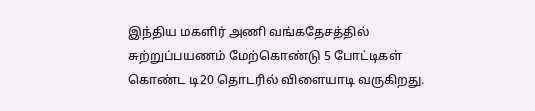இந்திய மகளிர் அணி வங்கதேசத்தில் சுற்றுப்பயணம் மேற்கொண்டு 5 போட்டிகள் கொண்ட டி20 தொடரில் விளையாடி வருகிறது.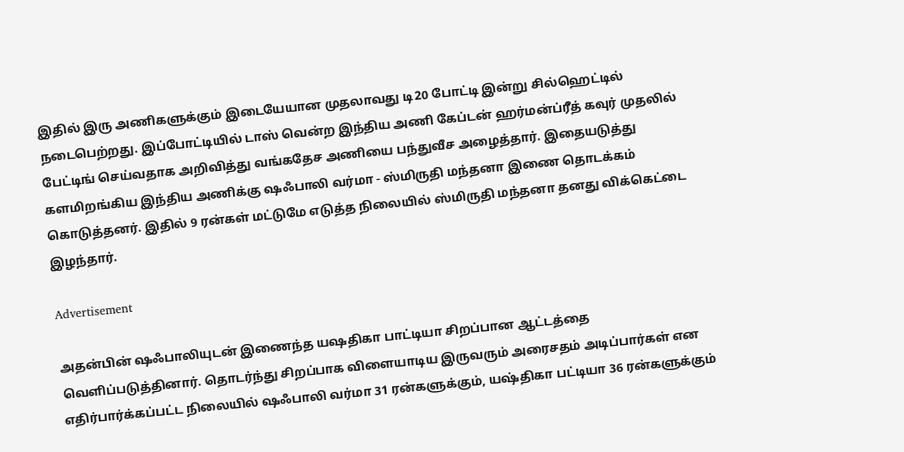இதில் இரு அணிகளுக்கும் இடையேயான முதலாவது டி20 போட்டி இன்று சில்ஹெட்டில் நடைபெற்றது. இப்போட்டியில் டாஸ் வென்ற இந்திய அணி கேப்டன் ஹர்மன்ப்ரீத் கவுர் முதலில் பேட்டிங் செய்வதாக அறிவித்து வங்கதேச அணியை பந்துவீச அழைத்தார். இதையடுத்து களமிறங்கிய இந்திய அணிக்கு ஷஃபாலி வர்மா - ஸ்மிருதி மந்தனா இணை தொடக்கம் கொடுத்தனர். இதில் 9 ரன்கள் மட்டுமே எடுத்த நிலையில் ஸ்மிருதி மந்தனா தனது விக்கெட்டை இழந்தார்.

Advertisement

அதன்பின் ஷஃபாலியுடன் இணைந்த யஷதிகா பாட்டியா சிறப்பான ஆட்டத்தை வெளிப்படுத்தினார். தொடர்ந்து சிறப்பாக விளையாடிய இருவரும் அரைசதம் அடிப்பார்கள் என எதிர்பார்க்கப்பட்ட நிலையில் ஷஃபாலி வர்மா 31 ரன்களுக்கும், யஷ்திகா பட்டியா 36 ரன்களுக்கும்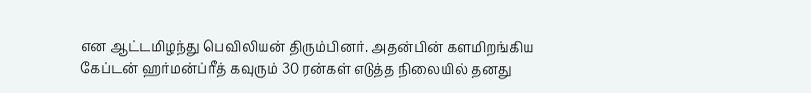என ஆட்டமிழந்து பெவிலியன் திரும்பினர். அதன்பின் களமிறங்கிய கேப்டன் ஹர்மன்ப்ரீத் கவுரும் 30 ரன்கள் எடுத்த நிலையில் தனது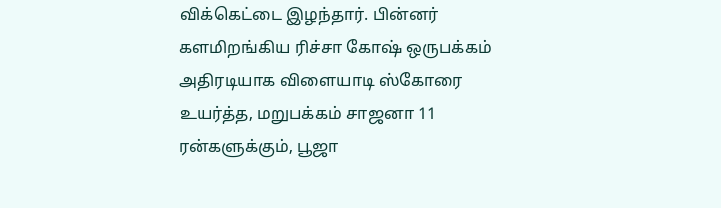விக்கெட்டை இழந்தார். பின்னர் களமிறங்கிய ரிச்சா கோஷ் ஒருபக்கம் அதிரடியாக விளையாடி ஸ்கோரை உயர்த்த, மறுபக்கம் சாஜனா 11 ரன்களுக்கும், பூஜா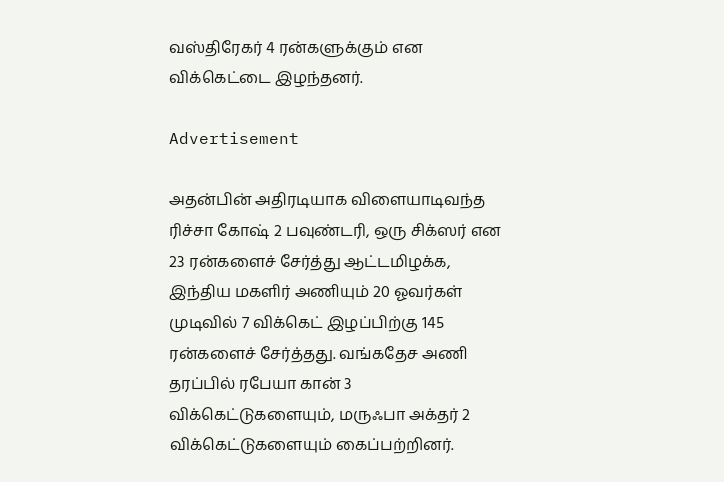வஸ்திரேகர் 4 ரன்களுக்கும் என விக்கெட்டை இழந்தனர்.

Advertisement

அதன்பின் அதிரடியாக விளையாடிவந்த ரிச்சா கோஷ் 2 பவுண்டரி, ஒரு சிக்ஸர் என 23 ரன்களைச் சேர்த்து ஆட்டமிழக்க, இந்திய மகளிர் அணியும் 20 ஓவர்கள் முடிவில் 7 விக்கெட் இழப்பிற்கு 145 ரன்களைச் சேர்த்தது. வங்கதேச அணி தரப்பில் ரபேயா கான் 3 விக்கெட்டுகளையும், மருஃபா அக்தர் 2 விக்கெட்டுகளையும் கைப்பற்றினர்.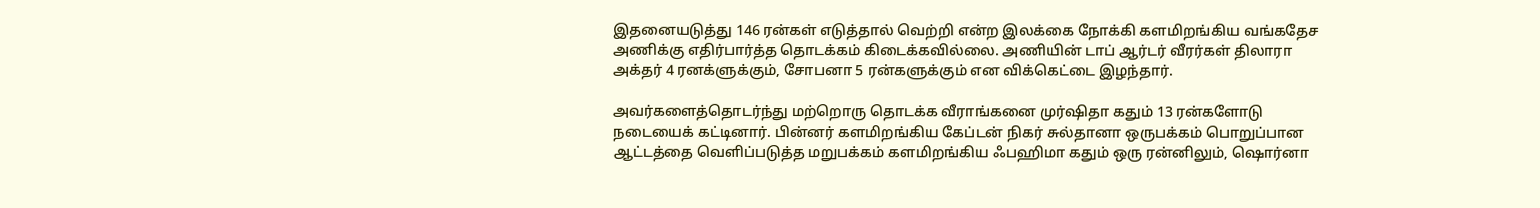இதனையடுத்து 146 ரன்கள் எடுத்தால் வெற்றி என்ற இலக்கை நோக்கி களமிறங்கிய வங்கதேச அணிக்கு எதிர்பார்த்த தொடக்கம் கிடைக்கவில்லை. அணியின் டாப் ஆர்டர் வீரர்கள் திலாரா அக்தர் 4 ரனக்ளுக்கும், சோபனா 5 ரன்களுக்கும் என விக்கெட்டை இழந்தார்.

அவர்களைத்தொடர்ந்து மற்றொரு தொடக்க வீராங்கனை முர்ஷிதா கதும் 13 ரன்களோடு நடையைக் கட்டினார். பின்னர் களமிறங்கிய கேப்டன் நிகர் சுல்தானா ஒருபக்கம் பொறுப்பான ஆட்டத்தை வெளிப்படுத்த மறுபக்கம் களமிறங்கிய ஃபஹிமா கதும் ஒரு ரன்னிலும், ஷொர்னா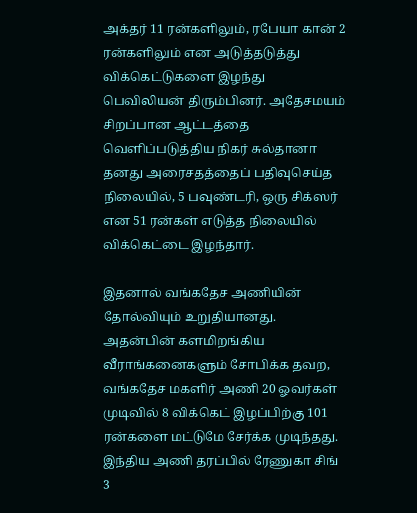அக்தர் 11 ரன்களிலும், ரபேயா கான் 2 ரன்களிலும் என அடுத்தடுத்து விக்கெட்டுகளை இழந்து பெவிலியன் திரும்பினர். அதேசமயம் சிறப்பான ஆட்டத்தை வெளிப்படுத்திய நிகர் சுல்தானா தனது அரைசதத்தைப் பதிவுசெய்த நிலையில், 5 பவுண்டரி, ஒரு சிக்ஸர் என 51 ரன்கள் எடுத்த நிலையில் விக்கெட்டை இழந்தார்.

இதனால் வங்கதேச அணியின் தோல்வியும் உறுதியானது. அதன்பின் களமிறங்கிய வீராங்கனைகளும் சோபிக்க தவற, வங்கதேச மகளிர் அணி 20 ஓவர்கள் முடிவில் 8 விக்கெட் இழப்பிற்கு 101 ரன்களை மட்டுமே சேர்க்க முடிந்தது. இந்திய அணி தரப்பில் ரேணுகா சிங் 3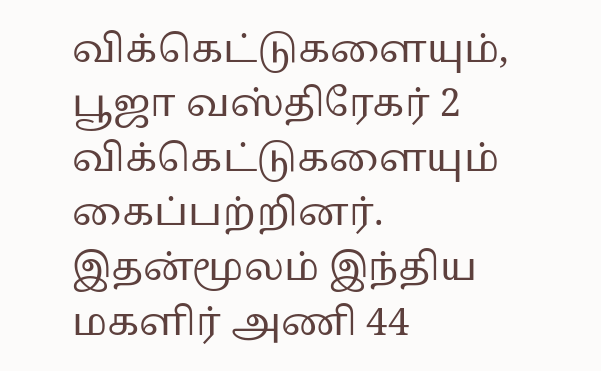விக்கெட்டுகளையும், பூஜா வஸ்திரேகர் 2 விக்கெட்டுகளையும் கைப்பற்றினர். இதன்மூலம் இந்திய மகளிர் அணி 44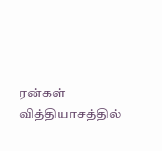ரன்கள் வித்தியாசத்தில்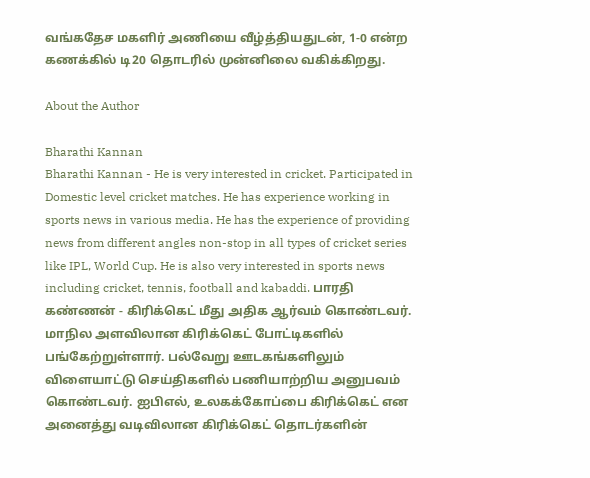வங்கதேச மகளிர் அணியை வீழ்த்தியதுடன், 1-0 என்ற கணக்கில் டி20 தொடரில் முன்னிலை வகிக்கிறது.

About the Author

Bharathi Kannan
Bharathi Kannan - He is very interested in cricket. Participated in Domestic level cricket matches. He has experience working in sports news in various media. He has the experience of providing news from different angles non-stop in all types of cricket series like IPL, World Cup. He is also very interested in sports news including cricket, tennis, football and kabaddi. பாரதி கண்ணன் - கிரிக்கெட் மீது அதிக ஆர்வம் கொண்டவர். மாநில அளவிலான கிரிக்கெட் போட்டிகளில் பங்கேற்றுள்ளார். பல்வேறு ஊடகங்களிலும் விளையாட்டு செய்திகளில் பணியாற்றிய அனுபவம் கொண்டவர். ஐபிஎல், உலகக்கோப்பை கிரிக்கெட் என அனைத்து வடிவிலான கிரிக்கெட் தொடர்களின்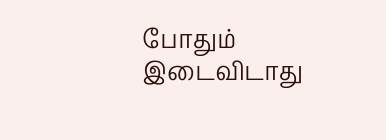போதும் இடைவிடாது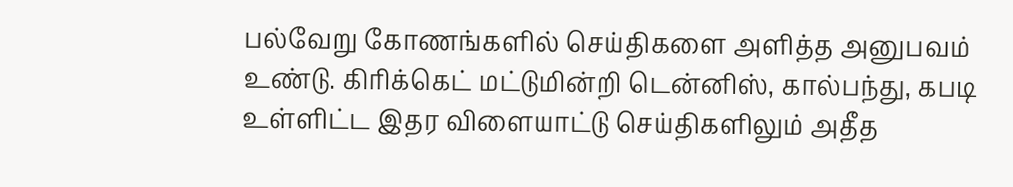பல்வேறு கோணங்களில் செய்திகளை அளித்த அனுபவம் உண்டு. கிரிக்கெட் மட்டுமின்றி டென்னிஸ், கால்பந்து, கபடி உள்ளிட்ட இதர விளையாட்டு செய்திகளிலும் அதீத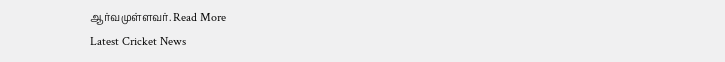ஆர்வமுள்ளவர். Read More
Latest Cricket News